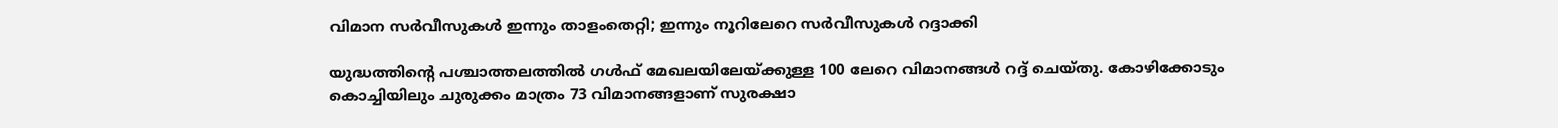വിമാന സര്‍വീസുകള്‍ ഇന്നും താളംതെറ്റി; ഇന്നും നൂറിലേറെ സര്‍വീസുകള്‍ റദ്ദാക്കി

യുദ്ധത്തിന്റെ പശ്ചാത്തലത്തില്‍ ഗള്‍ഫ് മേഖലയിലേയ്ക്കുള്ള 100 ലേറെ വിമാനങ്ങള്‍ റദ്ദ് ചെയ്തു. കോഴിക്കോടും കൊച്ചിയിലും ചുരുക്കം മാത്രം 73 വിമാനങ്ങളാണ് സുരക്ഷാ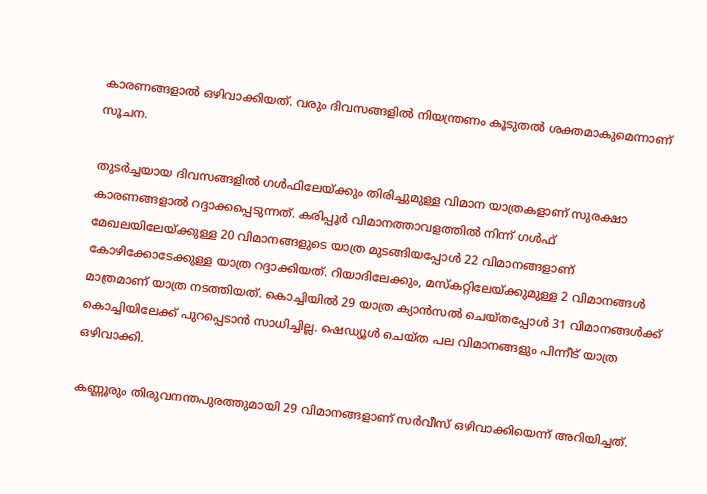കാരണങ്ങളാല്‍ ഒഴിവാക്കിയത്. വരും ദിവസങ്ങളില്‍ നിയന്ത്രണം കൂടുതല്‍ ശക്തമാകുമെന്നാണ് സൂചന.

തുടര്‍ച്ചയായ ദിവസങ്ങളില്‍ ഗള്‍ഫിലേയ്ക്കും തിരിച്ചുമുള്ള വിമാന യാത്രകളാണ് സുരക്ഷാ കാരണങ്ങളാല്‍ റദ്ദാക്കപ്പെടുന്നത്. കരിപ്പൂര്‍ വിമാനത്താവളത്തില്‍ നിന്ന് ഗള്‍ഫ് മേഖലയിലേയ്ക്കുള്ള 20 വിമാനങ്ങളുടെ യാത്ര മുടങ്ങിയപ്പോള്‍ 22 വിമാനങ്ങളാണ് കോഴിക്കോടേക്കുള്ള യാത്ര റദ്ദാക്കിയത്. റിയാദിലേക്കും, മസ്‌കറ്റിലേയ്ക്കുമുള്ള 2 വിമാനങ്ങള്‍ മാത്രമാണ് യാത്ര നടത്തിയത്. കൊച്ചിയില്‍ 29 യാത്ര ക്യാന്‍സല്‍ ചെയ്തപ്പോള്‍ 31 വിമാനങ്ങള്‍ക്ക് കൊച്ചിയിലേക്ക് പുറപ്പെടാന്‍ സാധിച്ചില്ല. ഷെഡ്യൂള്‍ ചെയ്ത പല വിമാനങ്ങളും പിന്നീട് യാത്ര ഒഴിവാക്കി.

കണ്ണൂരും തിരുവനന്തപുരത്തുമായി 29 വിമാനങ്ങളാണ് സര്‍വീസ് ഒഴിവാക്കിയെന്ന് അറിയിച്ചത്.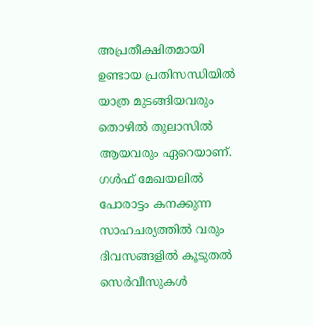അപ്രതീക്ഷിതമായി ഉണ്ടായ പ്രതിസന്ധിയില്‍ യാത്ര മുടങ്ങിയവരും തൊഴില്‍ തുലാസില്‍ ആയവരും ഏറെയാണ്. ഗള്‍ഫ് മേഖയലില്‍ പോരാട്ടം കനക്കുന്ന സാഹചര്യത്തില്‍ വരും ദിവസങ്ങളില്‍ കൂടുതല്‍ സെര്‍വീസുകള്‍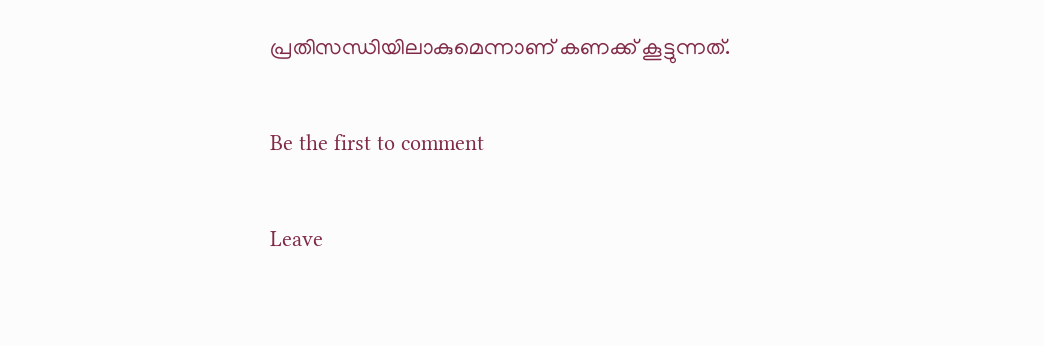പ്രതിസന്ധിയിലാകുമെന്നാണ് കണക്ക് കൂട്ടുന്നത്.

Be the first to comment

Leave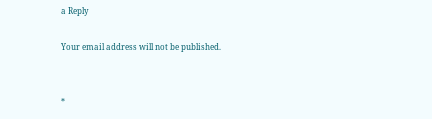a Reply

Your email address will not be published.


*